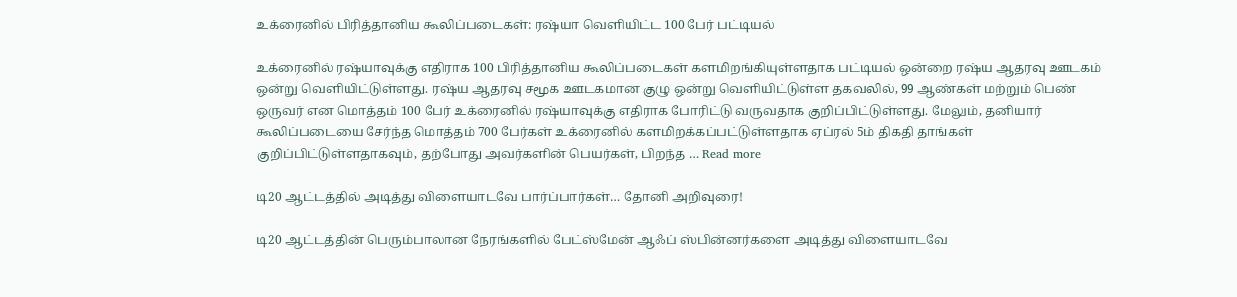உக்ரைனில் பிரித்தானிய கூலிப்படைகள்: ரஷ்யா வெளியிட்ட 100 பேர் பட்டியல்

உக்ரைனில் ரஷ்யாவுக்கு எதிராக 100 பிரித்தானிய கூலிப்படைகள் களமிறங்கியுள்ளதாக பட்டியல் ஒன்றை ரஷ்ய ஆதரவு ஊடகம் ஒன்று வெளியிட்டுள்ளது. ரஷ்ய ஆதரவு சமூக ஊடகமான குழு ஒன்று வெளியிட்டுள்ள தகவலில், 99 ஆண்கள் மற்றும் பெண் ஒருவர் என மொத்தம் 100 பேர் உக்ரைனில் ரஷ்யாவுக்கு எதிராக போரிட்டு வருவதாக குறிப்பிட்டுள்ளது. மேலும், தனியார் கூலிப்படையை சேர்ந்த மொத்தம் 700 பேர்கள் உக்ரைனில் களமிறக்கப்பட்டுள்ளதாக ஏப்ரல் 5ம் திகதி தாங்கள் குறிப்பிட்டுள்ளதாகவும், தற்போது அவர்களின் பெயர்கள், பிறந்த … Read more

டி20 ஆட்டத்தில் அடித்து விளையாடவே பார்ப்பார்கள்… தோனி அறிவுரை!

டி20 ஆட்டத்தின் பெரும்பாலான நேரங்களில் பேட்ஸ்மேன் ஆஃப் ஸ்பின்னர்களை அடித்து விளையாடவே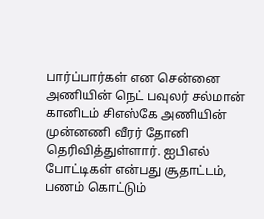பார்ப்பார்கள் என சென்னை அணியின் நெட் பவுலர் சல்மான் கானிடம் சிஎஸ்கே அணியின் முன்னணி வீரர் தோனி தெரிவித்துள்ளார். ஐபிஎல் போட்டிகள் என்பது சூதாட்டம், பணம் கொட்டும்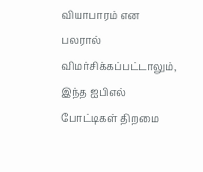வியாபாரம் என பலரால் விமர்சிக்கப்பட்டாலும், இந்த ஐபிஎல் போட்டிகள் திறமை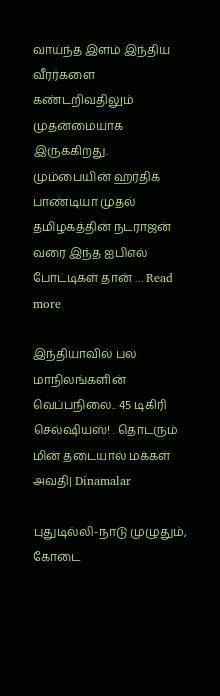வாய்ந்த இளம் இந்திய வீரர்களை கண்டறிவதிலும் முதன்மையாக இருக்கிறது. மும்பையின் ஹர்திக் பாண்டியா முதல் தமிழகத்தின் நடராஜன் வரை இந்த ஐபிஎல் போட்டிகள் தான் … Read more

இந்தியாவில் பல மாநிலங்களின் வெப்பநிலை.. 45 டிகிரி செல்ஷியஸ்! . தொடரும் மின் தடையால் மக்கள் அவதி| Dinamalar

புதுடில்லி-நாடு முழுதும், கோடை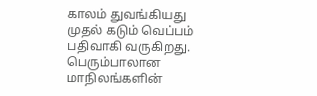காலம் துவங்கியது முதல் கடும் வெப்பம் பதிவாகி வருகிறது. பெரும்பாலான மாநிலங்களின்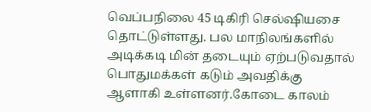வெப்பநிலை 45 டிகிரி செல்ஷியசை தொட்டுள்ளது. பல மாநிலங்களில் அடிக்கடி மின் தடையும் ஏற்படுவதால் பொதுமக்கள் கடும் அவதிக்கு ஆளாகி உள்ளனர்.கோடை காலம்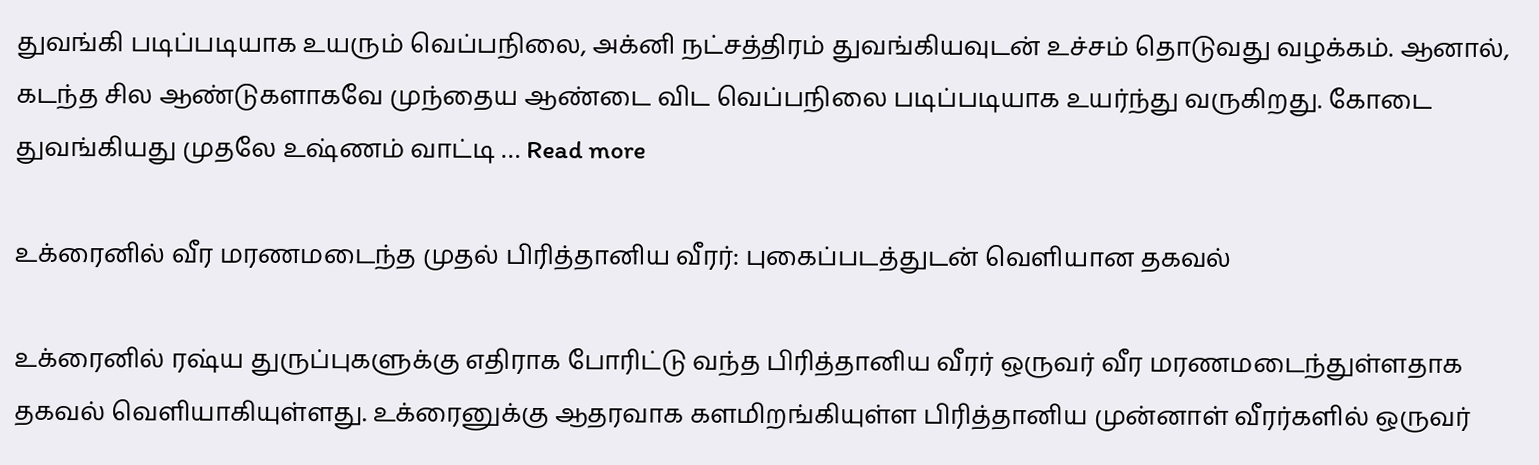துவங்கி படிப்படியாக உயரும் வெப்பநிலை, அக்னி நட்சத்திரம் துவங்கியவுடன் உச்சம் தொடுவது வழக்கம். ஆனால், கடந்த சில ஆண்டுகளாகவே முந்தைய ஆண்டை விட வெப்பநிலை படிப்படியாக உயர்ந்து வருகிறது. கோடை துவங்கியது முதலே உஷ்ணம் வாட்டி … Read more

உக்ரைனில் வீர மரணமடைந்த முதல் பிரித்தானிய வீரர்: புகைப்படத்துடன் வெளியான தகவல்

உக்ரைனில் ரஷ்ய துருப்புகளுக்கு எதிராக போரிட்டு வந்த பிரித்தானிய வீரர் ஒருவர் வீர மரணமடைந்துள்ளதாக தகவல் வெளியாகியுள்ளது. உக்ரைனுக்கு ஆதரவாக களமிறங்கியுள்ள பிரித்தானிய முன்னாள் வீரர்களில் ஒருவர்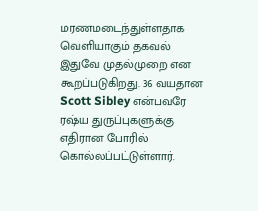மரணமடைந்துள்ளதாக வெளியாகும் தகவல் இதுவே முதல்முறை என கூறப்படுகிறது. 36 வயதான Scott Sibley என்பவரே ரஷ்ய துருப்புகளுக்கு எதிரான போரில் கொல்லப்பட்டுள்ளார்.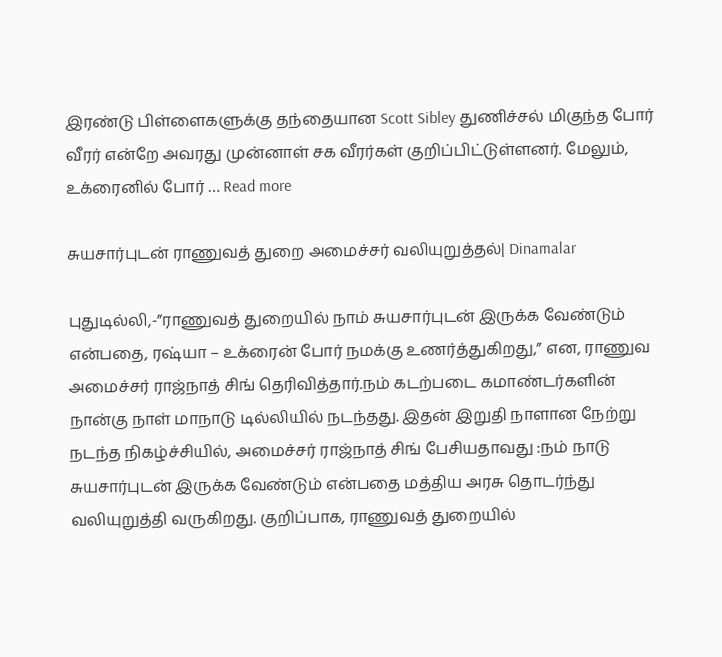இரண்டு பிள்ளைகளுக்கு தந்தையான Scott Sibley துணிச்சல் மிகுந்த போர் வீரர் என்றே அவரது முன்னாள் சக வீரர்கள் குறிப்பிட்டுள்ளனர். மேலும், உக்ரைனில் போர் … Read more

சுயசார்புடன் ராணுவத் துறை அமைச்சர் வலியுறுத்தல்| Dinamalar

புதுடில்லி,-”ராணுவத் துறையில் நாம் சுயசார்புடன் இருக்க வேண்டும் என்பதை, ரஷ்யா – உக்ரைன் போர் நமக்கு உணர்த்துகிறது,” என, ராணுவ அமைச்சர் ராஜ்நாத் சிங் தெரிவித்தார்.நம் கடற்படை கமாண்டர்களின் நான்கு நாள் மாநாடு டில்லியில் நடந்தது. இதன் இறுதி நாளான நேற்று நடந்த நிகழ்ச்சியில், அமைச்சர் ராஜ்நாத் சிங் பேசியதாவது :நம் நாடு சுயசார்புடன் இருக்க வேண்டும் என்பதை மத்திய அரசு தொடர்ந்து வலியுறுத்தி வருகிறது. குறிப்பாக, ராணுவத் துறையில்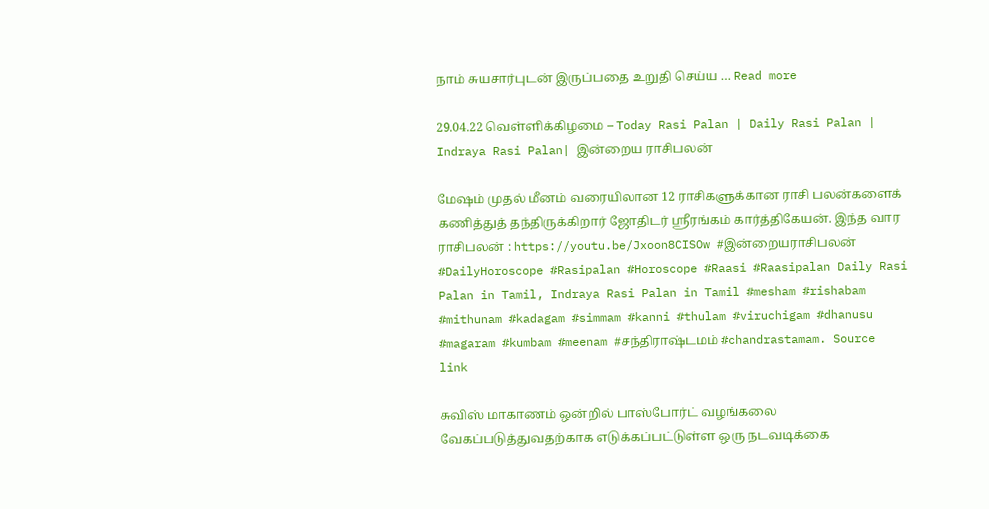நாம் சுயசார்புடன் இருப்பதை உறுதி செய்ய … Read more

29.04.22 வெள்ளிக்கிழமை – Today Rasi Palan | Daily Rasi Palan | Indraya Rasi Palan| இன்றைய ராசிபலன்

மேஷம் முதல் மீனம் வரையிலான 12 ராசிகளுக்கான ராசி பலன்களைக் கணித்துத் தந்திருக்கிறார் ஜோதிடர் ஶ்ரீரங்கம் கார்த்திகேயன். இந்த வார ராசிபலன் : https://youtu.be/Jxoon8CISOw #இன்றையராசிபலன் #DailyHoroscope #Rasipalan #Horoscope #Raasi #Raasipalan Daily Rasi Palan in Tamil, Indraya Rasi Palan in Tamil #mesham #rishabam #mithunam #kadagam #simmam #kanni #thulam #viruchigam #dhanusu #magaram #kumbam #meenam #சந்திராஷ்டமம் #chandrastamam. Source link

சுவிஸ் மாகாணம் ஒன்றில் பாஸ்போர்ட் வழங்கலை வேகப்படுத்துவதற்காக எடுக்கப்பட்டுள்ள ஒரு நடவடிக்கை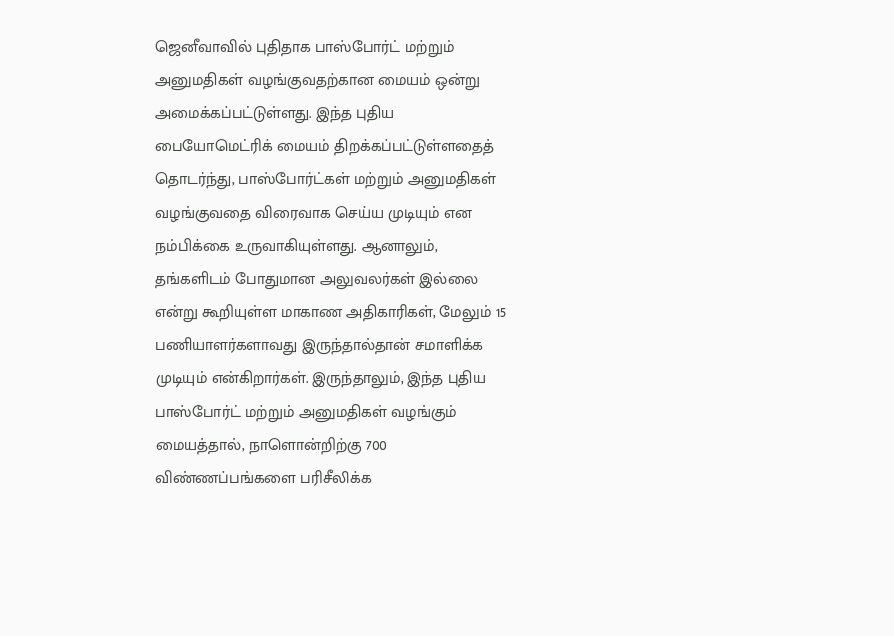ஜெனீவாவில் புதிதாக பாஸ்போர்ட் மற்றும் அனுமதிகள் வழங்குவதற்கான மையம் ஒன்று அமைக்கப்பட்டுள்ளது. இந்த புதிய பையோமெட்ரிக் மையம் திறக்கப்பட்டுள்ளதைத் தொடர்ந்து, பாஸ்போர்ட்கள் மற்றும் அனுமதிகள் வழங்குவதை விரைவாக செய்ய முடியும் என நம்பிக்கை உருவாகியுள்ளது. ஆனாலும், தங்களிடம் போதுமான அலுவலர்கள் இல்லை என்று கூறியுள்ள மாகாண அதிகாரிகள், மேலும் 15 பணியாளர்களாவது இருந்தால்தான் சமாளிக்க முடியும் என்கிறார்கள். இருந்தாலும், இந்த புதிய பாஸ்போர்ட் மற்றும் அனுமதிகள் வழங்கும் மையத்தால், நாளொன்றிற்கு 700 விண்ணப்பங்களை பரிசீலிக்க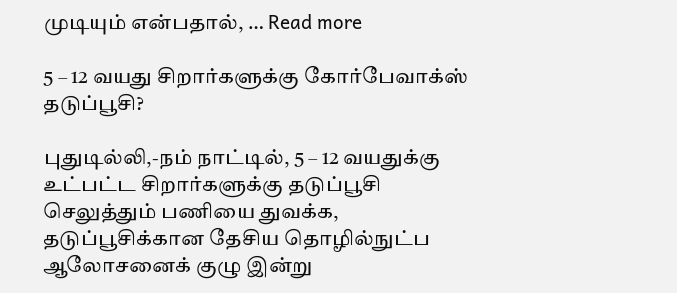முடியும் என்பதால், … Read more

5 – 12 வயது சிறார்களுக்கு கோர்பேவாக்ஸ் தடுப்பூசி?

புதுடில்லி,-நம் நாட்டில், 5 – 12 வயதுக்கு உட்பட்ட சிறார்களுக்கு தடுப்பூசி செலுத்தும் பணியை துவக்க, தடுப்பூசிக்கான தேசிய தொழில்நுட்ப ஆலோசனைக் குழு இன்று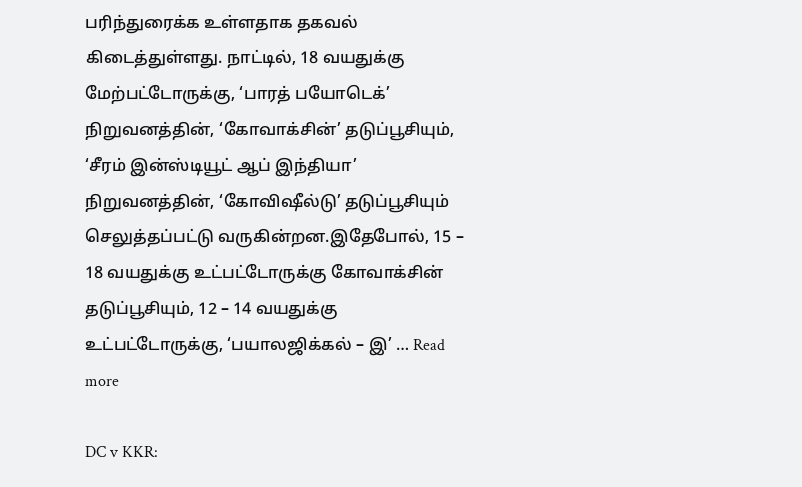பரிந்துரைக்க உள்ளதாக தகவல் கிடைத்துள்ளது. நாட்டில், 18 வயதுக்கு மேற்பட்டோருக்கு, ‘பாரத் பயோடெக்’ நிறுவனத்தின், ‘கோவாக்சின்’ தடுப்பூசியும், ‘சீரம் இன்ஸ்டியூட் ஆப் இந்தியா’ நிறுவனத்தின், ‘கோவிஷீல்டு’ தடுப்பூசியும் செலுத்தப்பட்டு வருகின்றன.இதேபோல், 15 – 18 வயதுக்கு உட்பட்டோருக்கு கோவாக்சின் தடுப்பூசியும், 12 – 14 வயதுக்கு உட்பட்டோருக்கு, ‘பயாலஜிக்கல் – இ’ … Read more

DC v KKR: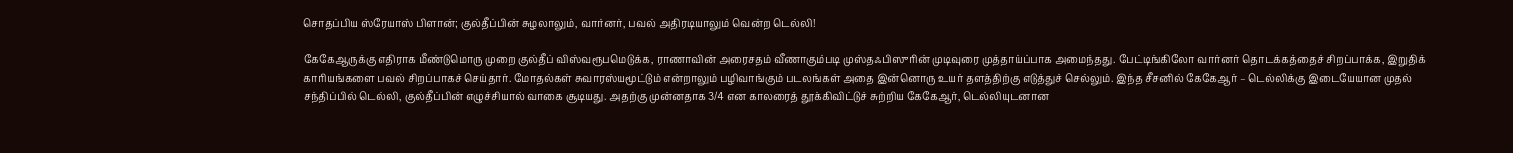சொதப்பிய ஸ்ரேயாஸ் பிளான்; குல்தீப்பின் சுழலாலும், வார்னர், பவல் அதிரடியாலும் வென்ற டெல்லி!

கேகேஆருக்கு எதிராக மீண்டுமொரு முறை குல்தீப் விஸ்வரூபமெடுக்க, ராணாவின் அரைசதம் வீணாகும்படி முஸ்தஃபிஸுரின் முடிவுரை முத்தாய்ப்பாக அமைந்தது. பேட்டிங்கிலோ வார்னர் தொடக்கத்தைச் சிறப்பாக்க, இறுதிக் காரியங்களை பவல் சிறப்பாகச் செய்தார். மோதல்கள் சுவாரஸ்யமூட்டும் என்றாலும் பழிவாங்கும் படலங்கள் அதை இன்னொரு உயர் தளத்திற்கு எடுத்துச் செல்லும். இந்த சீசனில் கேகேஆர் – டெல்லிக்கு இடையேயான முதல் சந்திப்பில் டெல்லி, குல்தீப்பின் எழுச்சியால் வாகை சூடியது. அதற்கு முன்னதாக 3/4 என காலரைத் தூக்கிவிட்டுச் சுற்றிய கேகேஆர், டெல்லியுடனான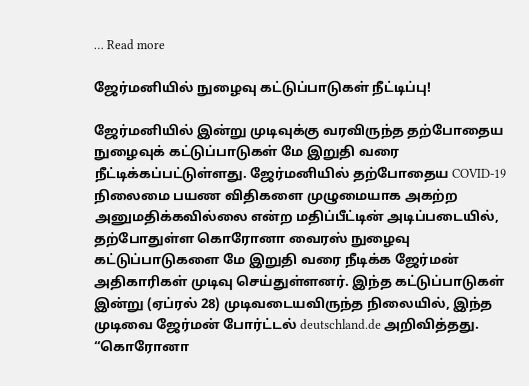… Read more

ஜேர்மனியில் நுழைவு கட்டுப்பாடுகள் நீட்டிப்பு!

ஜேர்மனியில் இன்று முடிவுக்கு வரவிருந்த தற்போதைய நுழைவுக் கட்டுப்பாடுகள் மே இறுதி வரை நீட்டிக்கப்பட்டுள்ளது. ஜேர்மனியில் தற்போதைய COVID-19 நிலைமை பயண விதிகளை முழுமையாக அகற்ற அனுமதிக்கவில்லை என்ற மதிப்பீட்டின் அடிப்படையில், தற்போதுள்ள கொரோனா வைரஸ் நுழைவு கட்டுப்பாடுகளை மே இறுதி வரை நீடிக்க ஜேர்மன் அதிகாரிகள் முடிவு செய்துள்ளனர். இந்த கட்டுப்பாடுகள் இன்று (ஏப்ரல் 28) முடிவடையவிருந்த நிலையில், இந்த முடிவை ஜேர்மன் போர்ட்டல் deutschland.de அறிவித்தது. “கொரோனா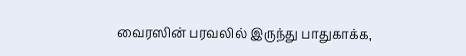வைரஸின் பரவலில் இருந்து பாதுகாக்க,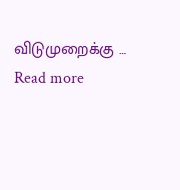விடுமுறைக்கு … Read more